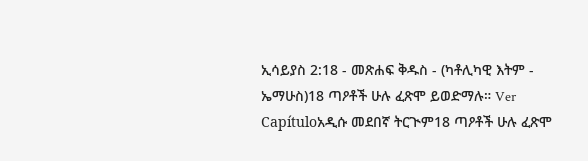ኢሳይያስ 2:18 - መጽሐፍ ቅዱስ - (ካቶሊካዊ እትም - ኤማሁስ)18 ጣዖቶች ሁሉ ፈጽሞ ይወድማሉ። Ver Capítuloአዲሱ መደበኛ ትርጒም18 ጣዖቶች ሁሉ ፈጽሞ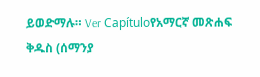ይወድማሉ። Ver Capítuloየአማርኛ መጽሐፍ ቅዱስ (ሰማንያ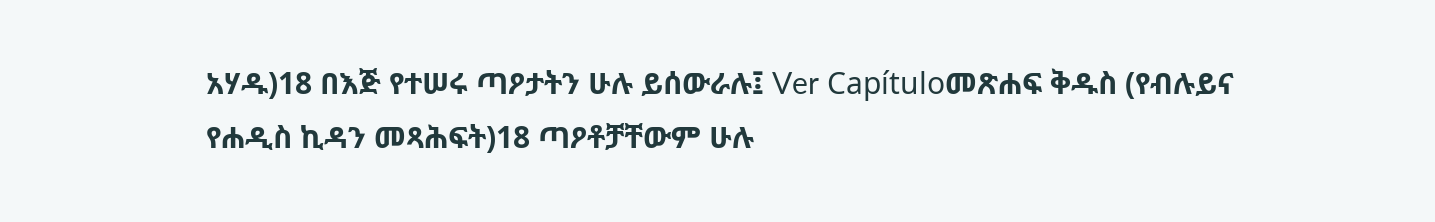አሃዱ)18 በእጅ የተሠሩ ጣዖታትን ሁሉ ይሰውራሉ፤ Ver Capítuloመጽሐፍ ቅዱስ (የብሉይና የሐዲስ ኪዳን መጻሕፍት)18 ጣዖቶቻቸውም ሁሉ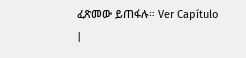ፈጽመው ይጠፋሉ። Ver Capítulo |